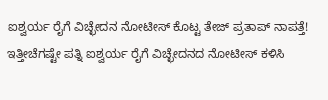ಐಶ್ವರ್ಯ ರೈಗೆ ವಿಚ್ಛೇದನ ನೋಟೀಸ್ ಕೊಟ್ಟ ತೇಜ್ ಪ್ರತಾಪ್ ನಾಪತ್ತೆ!
ಇತ್ತೀಚೆಗಷ್ಟೇ ಪತ್ನಿ ಐಶ್ವರ್ಯ ರೈಗೆ ವಿಚ್ಛೇದನದ ನೋಟೀಸ್ ಕಳಿಸಿ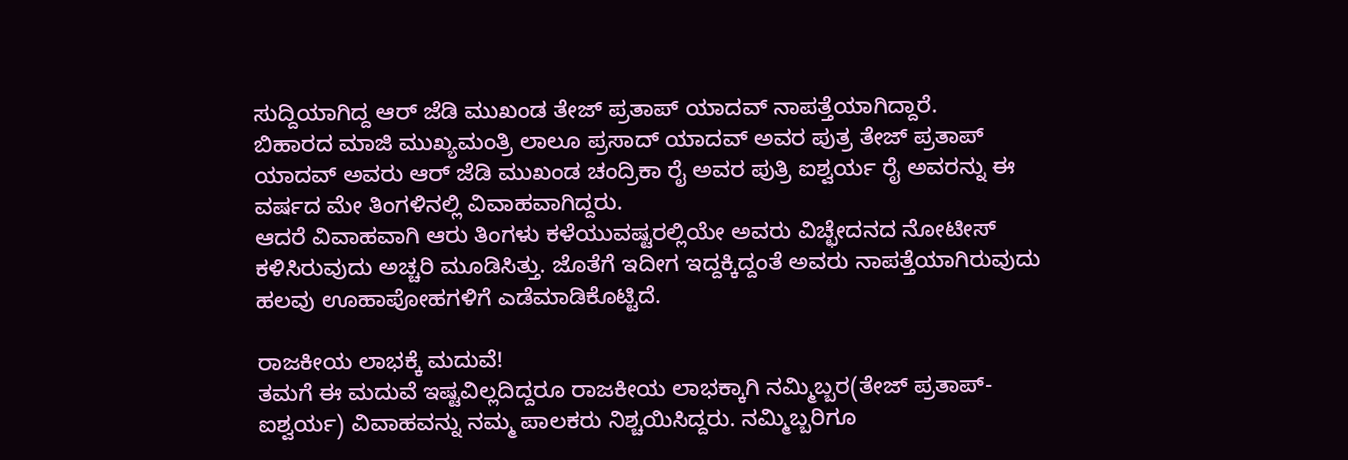ಸುದ್ದಿಯಾಗಿದ್ದ ಆರ್ ಜೆಡಿ ಮುಖಂಡ ತೇಜ್ ಪ್ರತಾಪ್ ಯಾದವ್ ನಾಪತ್ತೆಯಾಗಿದ್ದಾರೆ.
ಬಿಹಾರದ ಮಾಜಿ ಮುಖ್ಯಮಂತ್ರಿ ಲಾಲೂ ಪ್ರಸಾದ್ ಯಾದವ್ ಅವರ ಪುತ್ರ ತೇಜ್ ಪ್ರತಾಪ್ ಯಾದವ್ ಅವರು ಆರ್ ಜೆಡಿ ಮುಖಂಡ ಚಂದ್ರಿಕಾ ರೈ ಅವರ ಪುತ್ರಿ ಐಶ್ವರ್ಯ ರೈ ಅವರನ್ನು ಈ ವರ್ಷದ ಮೇ ತಿಂಗಳಿನಲ್ಲಿ ವಿವಾಹವಾಗಿದ್ದರು.
ಆದರೆ ವಿವಾಹವಾಗಿ ಆರು ತಿಂಗಳು ಕಳೆಯುವಷ್ಟರಲ್ಲಿಯೇ ಅವರು ವಿಚ್ಛೇದನದ ನೋಟೀಸ್ ಕಳಿಸಿರುವುದು ಅಚ್ಚರಿ ಮೂಡಿಸಿತ್ತು. ಜೊತೆಗೆ ಇದೀಗ ಇದ್ದಕ್ಕಿದ್ದಂತೆ ಅವರು ನಾಪತ್ತೆಯಾಗಿರುವುದು ಹಲವು ಊಹಾಪೋಹಗಳಿಗೆ ಎಡೆಮಾಡಿಕೊಟ್ಟಿದೆ.

ರಾಜಕೀಯ ಲಾಭಕ್ಕೆ ಮದುವೆ!
ತಮಗೆ ಈ ಮದುವೆ ಇಷ್ಟವಿಲ್ಲದಿದ್ದರೂ ರಾಜಕೀಯ ಲಾಭಕ್ಕಾಗಿ ನಮ್ಮಿಬ್ಬರ(ತೇಜ್ ಪ್ರತಾಪ್-ಐಶ್ವರ್ಯ) ವಿವಾಹವನ್ನು ನಮ್ಮ ಪಾಲಕರು ನಿಶ್ಚಯಿಸಿದ್ದರು. ನಮ್ಮಿಬ್ಬರಿಗೂ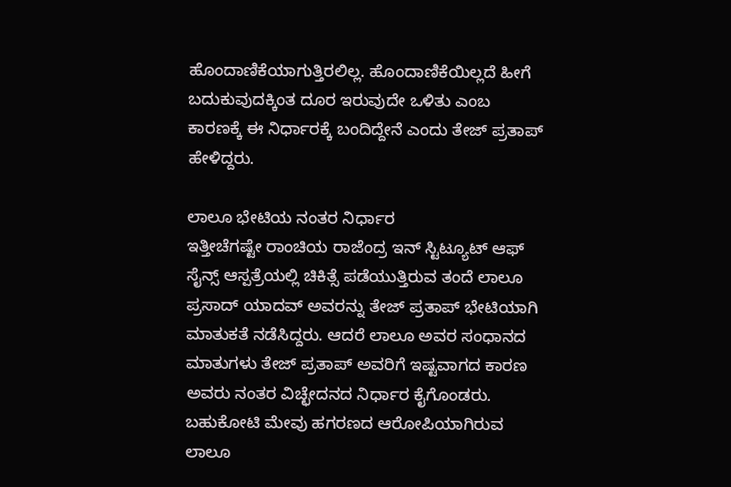ಹೊಂದಾಣಿಕೆಯಾಗುತ್ತಿರಲಿಲ್ಲ. ಹೊಂದಾಣಿಕೆಯಿಲ್ಲದೆ ಹೀಗೆ ಬದುಕುವುದಕ್ಕಿಂತ ದೂರ ಇರುವುದೇ ಒಳಿತು ಎಂಬ ಕಾರಣಕ್ಕೆ ಈ ನಿರ್ಧಾರಕ್ಕೆ ಬಂದಿದ್ದೇನೆ ಎಂದು ತೇಜ್ ಪ್ರತಾಪ್ ಹೇಳಿದ್ದರು.

ಲಾಲೂ ಭೇಟಿಯ ನಂತರ ನಿರ್ಧಾರ
ಇತ್ತೀಚೆಗಷ್ಟೇ ರಾಂಚಿಯ ರಾಜೆಂದ್ರ ಇನ್ ಸ್ಟಿಟ್ಯೂಟ್ ಆಫ್ ಸೈನ್ಸ್ ಆಸ್ಪತ್ರೆಯಲ್ಲಿ ಚಿಕಿತ್ಸೆ ಪಡೆಯುತ್ತಿರುವ ತಂದೆ ಲಾಲೂ ಪ್ರಸಾದ್ ಯಾದವ್ ಅವರನ್ನು ತೇಜ್ ಪ್ರತಾಪ್ ಭೇಟಿಯಾಗಿ ಮಾತುಕತೆ ನಡೆಸಿದ್ದರು. ಆದರೆ ಲಾಲೂ ಅವರ ಸಂಧಾನದ ಮಾತುಗಳು ತೇಜ್ ಪ್ರತಾಪ್ ಅವರಿಗೆ ಇಷ್ಟವಾಗದ ಕಾರಣ ಅವರು ನಂತರ ವಿಚ್ಛೇದನದ ನಿರ್ಧಾರ ಕೈಗೊಂಡರು. ಬಹುಕೋಟಿ ಮೇವು ಹಗರಣದ ಆರೋಪಿಯಾಗಿರುವ ಲಾಲೂ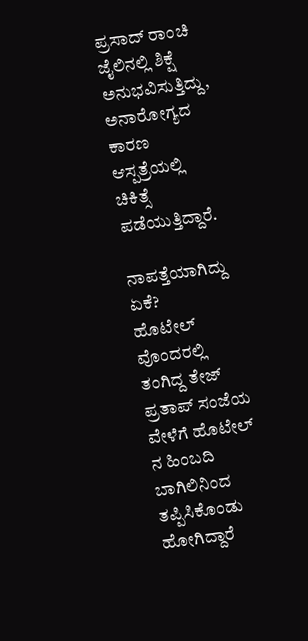ಪ್ರಸಾದ್ ರಾಂಚಿ ಜೈಲಿನಲ್ಲಿ ಶಿಕ್ಷೆ ಅನುಭವಿಸುತ್ತಿದ್ದು, ಅನಾರೋಗ್ಯದ ಕಾರಣ ಆಸ್ಪತ್ರೆಯಲ್ಲಿ ಚಿಕಿತ್ಸೆ ಪಡೆಯುತ್ತಿದ್ದಾರೆ.

ನಾಪತ್ತೆಯಾಗಿದ್ದು ಏಕೆ?
ಹೊಟೇಲ್ ವೊಂದರಲ್ಲಿ ತಂಗಿದ್ದ ತೇಜ್ ಪ್ರತಾಪ್ ಸಂಜೆಯ ವೇಳೆಗೆ ಹೊಟೇಲ್ ನ ಹಿಂಬದಿ ಬಾಗಿಲಿನಿಂದ ತಪ್ಪಿಸಿಕೊಂಡು ಹೋಗಿದ್ದಾರೆ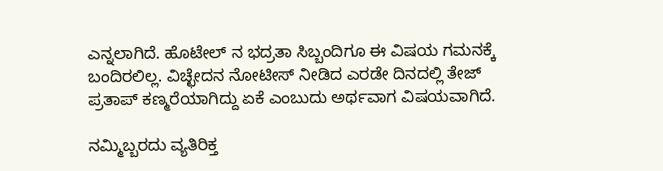ಎನ್ನಲಾಗಿದೆ. ಹೊಟೇಲ್ ನ ಭದ್ರತಾ ಸಿಬ್ಬಂದಿಗೂ ಈ ವಿಷಯ ಗಮನಕ್ಕೆ ಬಂದಿರಲಿಲ್ಲ. ವಿಚ್ಛೇದನ ನೋಟೀಸ್ ನೀಡಿದ ಎರಡೇ ದಿನದಲ್ಲಿ ತೇಜ್ ಪ್ರತಾಪ್ ಕಣ್ಮರೆಯಾಗಿದ್ದು ಏಕೆ ಎಂಬುದು ಅರ್ಥವಾಗ ವಿಷಯವಾಗಿದೆ.

ನಮ್ಮಿಬ್ಬರದು ವ್ಯತಿರಿಕ್ತ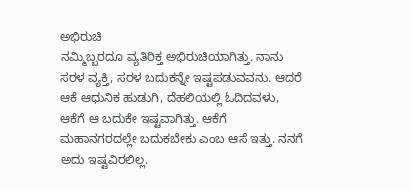ಅಭಿರುಚಿ
ನಮ್ಮಿಬ್ಬರದೂ ವ್ಯತಿರಿಕ್ತ ಅಭಿರುಚಿಯಾಗಿತ್ತು. ನಾನು ಸರಳ ವ್ಯಕ್ತಿ, ಸರಳ ಬದುಕನ್ನೇ ಇಷ್ಟಪಡುವವನು. ಆದರೆ ಆಕೆ ಆಧುನಿಕ ಹುಡುಗಿ, ದೆಹಲಿಯಲ್ಲಿ ಓದಿದವಳು, ಆಕೆಗೆ ಆ ಬದುಕೇ ಇಷ್ಟವಾಗಿತ್ತು. ಆಕೆಗೆ ಮಹಾನಗರದಲ್ಲೇ ಬದುಕಬೇಕು ಎಂಬ ಆಸೆ ಇತ್ತು. ನನಗೆ ಅದು ಇಷ್ಟವಿರಲಿಲ್ಲ.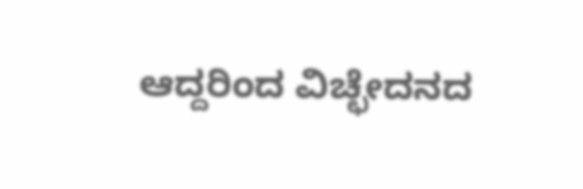ಆದ್ದರಿಂದ ವಿಚ್ಛೇದನದ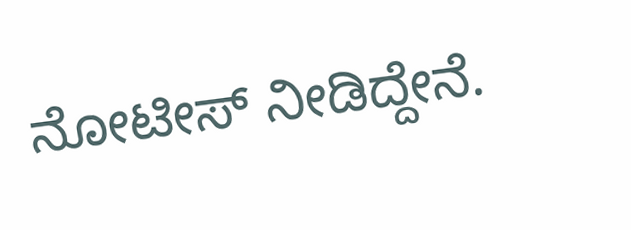ನೋಟೀಸ್ ನೀಡಿದ್ದೇನೆ.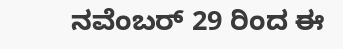ನವೆಂಬರ್ 29 ರಿಂದ ಈ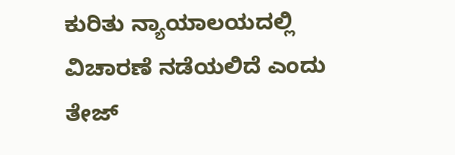ಕುರಿತು ನ್ಯಾಯಾಲಯದಲ್ಲಿ ವಿಚಾರಣೆ ನಡೆಯಲಿದೆ ಎಂದು ತೇಜ್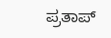ಪ್ರತಾಪ್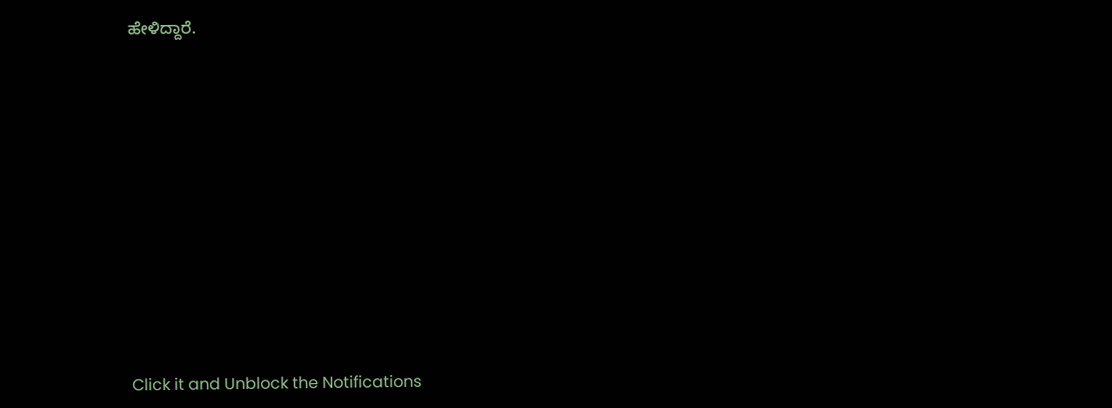ಹೇಳಿದ್ದಾರೆ.












Click it and Unblock the Notifications